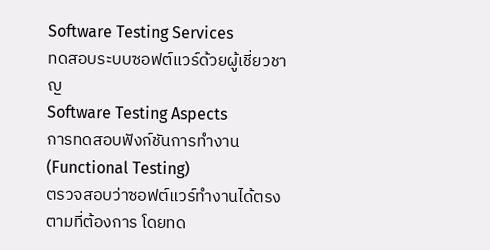Software Testing Services
ทดสอบระบบซอฟต์แวร์ด้วยผู้เชี่ยวชาญ
Software Testing Aspects
การทดสอบฟังก์ชันการทำงาน
(Functional Testing)
ตรวจสอบว่าซอฟต์แวร์ทำงานได้ตรงตามที่ต้องการ โดยทด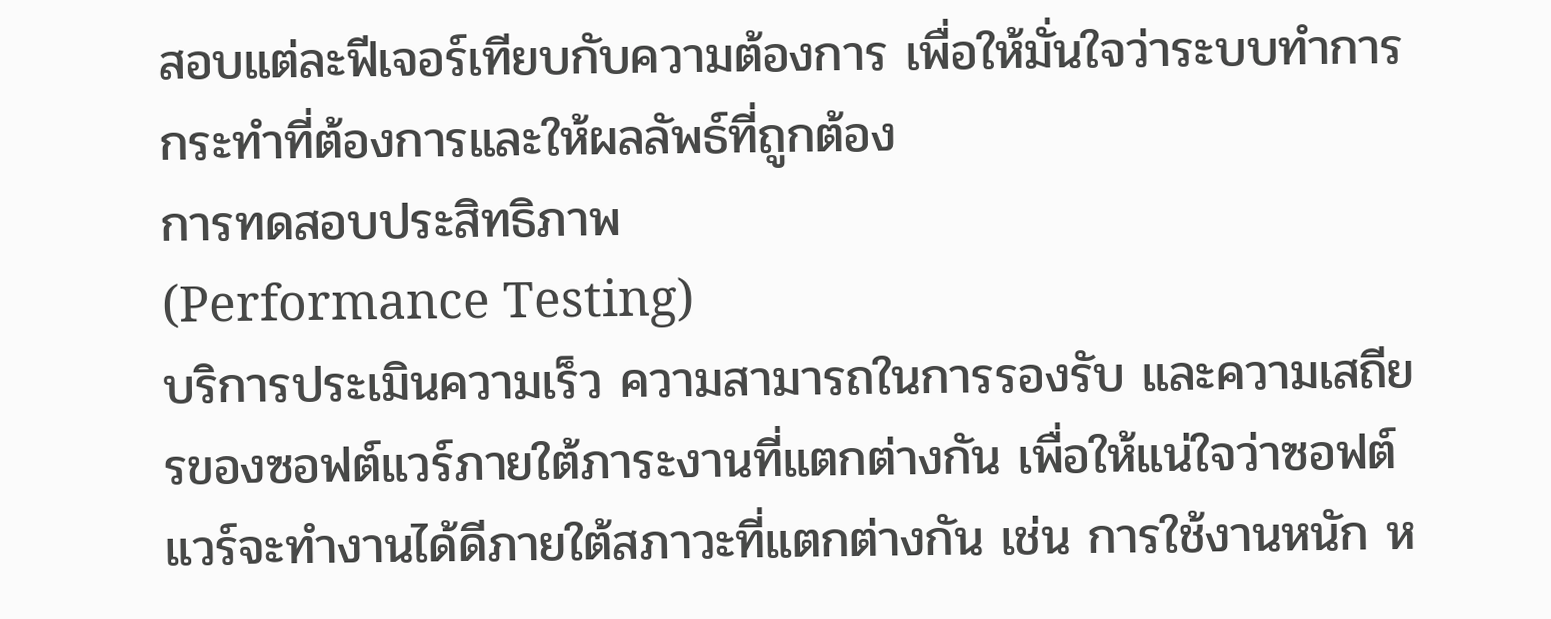สอบแต่ละฟีเจอร์เทียบกับความต้องการ เพื่อให้มั่นใจว่าระบบทำการกระทำที่ต้องการและให้ผลลัพธ์ที่ถูกต้อง
การทดสอบประสิทธิภาพ
(Performance Testing)
บริการประเมินความเร็ว ความสามารถในการรองรับ และความเสถียรของซอฟต์แวร์ภายใต้ภาระงานที่แตกต่างกัน เพื่อให้แน่ใจว่าซอฟต์แวร์จะทำงานได้ดีภายใต้สภาวะที่แตกต่างกัน เช่น การใช้งานหนัก ห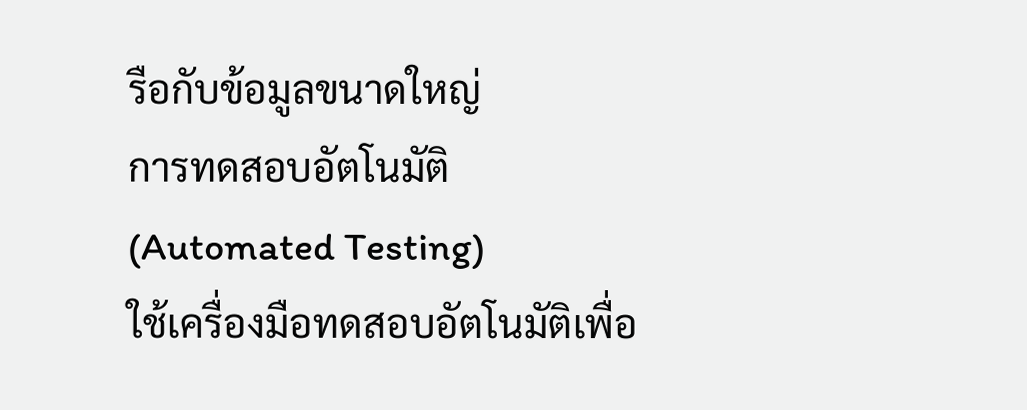รือกับข้อมูลขนาดใหญ่
การทดสอบอัตโนมัติ
(Automated Testing)
ใช้เครื่องมือทดสอบอัตโนมัติเพื่อ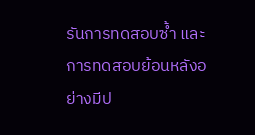รันการทดสอบซ้ำ และการทดสอบย้อนหลังอย่างมีป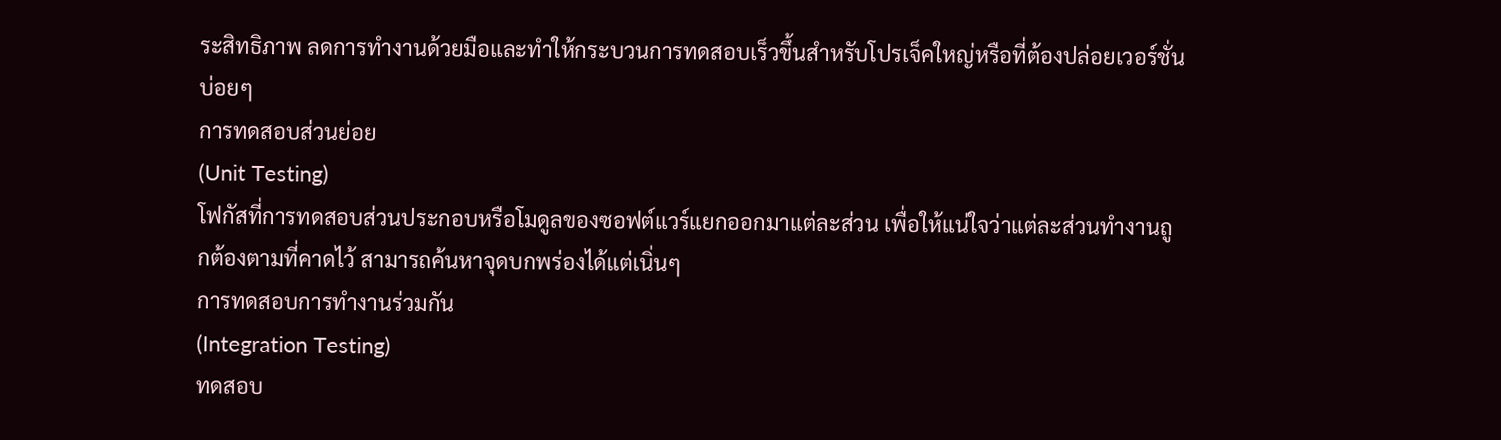ระสิทธิภาพ ลดการทำงานด้วยมือและทำให้กระบวนการทดสอบเร็วขึ้นสำหรับโปรเจ็คใหญ่หรือที่ต้องปล่อยเวอร์ชั่นบ่อยๆ
การทดสอบส่วนย่อย
(Unit Testing)
โฟกัสที่การทดสอบส่วนประกอบหรือโมดูลของซอฟต์แวร์แยกออกมาแต่ละส่วน เพื่อให้แน่ใจว่าแต่ละส่วนทำงานถูกต้องตามที่คาดไว้ สามารถค้นหาจุดบกพร่องได้แต่เนิ่นๆ
การทดสอบการทำงานร่วมกัน
(Integration Testing)
ทดสอบ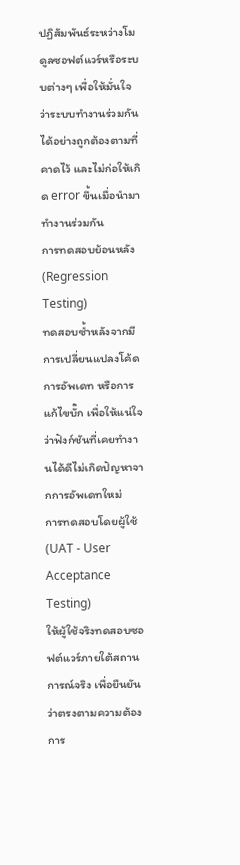ปฏิสัมพันธ์ระหว่างโมดูลซอฟต์แวร์หรือระบบต่างๆ เพื่อให้มั่นใจว่าระบบทำงานร่วมกันได้อย่างถูกต้องตามที่คาดไว้ และไม่ก่อให้เกิด error ขึ้นเมื่อนำมาทำงานร่วมกัน
การทดสอบย้อนหลัง
(Regression Testing)
ทดสอบซ้ำหลังจากมีการเปลี่ยนแปลงโค้ด การอัพเดท หรือการแก้ไขบั๊ก เพื่อให้แน่ใจว่าฟังก์ชันที่เคยทำงานได้ดีไม่เกิดปัญหาจากการอัพเดทใหม่
การทดสอบโดยผู้ใช้
(UAT - User Acceptance Testing)
ให้ผู้ใช้จริงทดสอบซอฟต์แวร์ภายใต้สถานการณ์จริง เพื่อยืนยันว่าตรงตามความต้องการ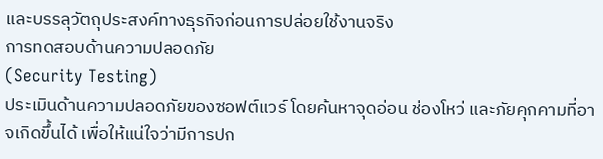และบรรลุวัตถุประสงค์ทางธุรกิจก่อนการปล่อยใช้งานจริง
การทดสอบด้านความปลอดภัย
(Security Testing)
ประเมินด้านความปลอดภัยของซอฟต์แวร์ โดยค้นหาจุดอ่อน ช่องโหว่ และภัยคุกคามที่อาจเกิดขึ้นได้ เพื่อให้แน่ใจว่ามีการปก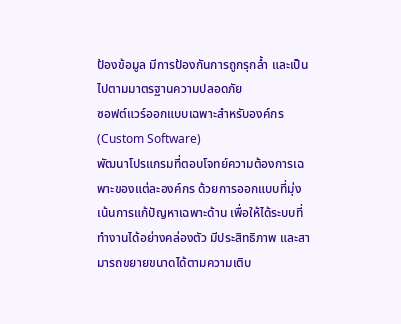ป้องข้อมูล มีการป้องกันการถูกรุกล้ำ และเป็นไปตามมาตรฐานความปลอดภัย
ซอฟต์แวร์ออกแบบเฉพาะสำหรับองค์กร
(Custom Software)
พัฒนาโปรแกรมที่ตอบโจทย์ความต้องการเฉพาะของแต่ละองค์กร ด้วยการออกแบบที่มุ่งเน้นการแก้ปัญหาเฉพาะด้าน เพื่อให้ได้ระบบที่ทำงานได้อย่างคล่องตัว มีประสิทธิภาพ และสามารถขยายขนาดได้ตามความเติบ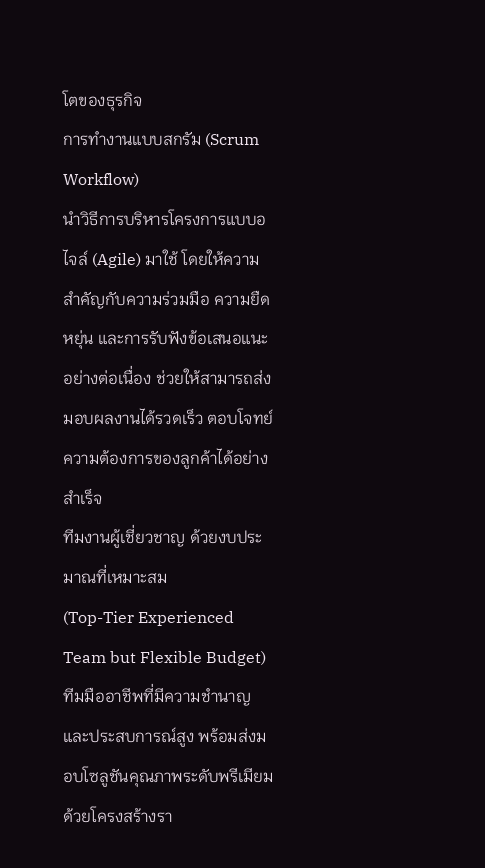โตของธุรกิจ
การทำงานแบบสกรัม (Scrum Workflow)
นำวิธีการบริหารโครงการแบบอไจล์ (Agile) มาใช้ โดยให้ความสำคัญกับความร่วมมือ ความยืดหยุ่น และการรับฟังข้อเสนอแนะอย่างต่อเนื่อง ช่วยให้สามารถส่งมอบผลงานได้รวดเร็ว ตอบโจทย์ความต้องการของลูกค้าได้อย่างสำเร็จ
ทีมงานผู้เชี่ยวชาญ ด้วยงบประมาณที่เหมาะสม
(Top-Tier Experienced Team but Flexible Budget)
ทีมมืออาชีพที่มีความชำนาญและประสบการณ์สูง พร้อมส่งมอบโซลูชันคุณภาพระดับพรีเมียม ด้วยโครงสร้างรา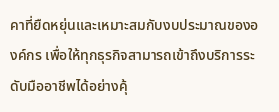คาที่ยืดหยุ่นและเหมาะสมกับงบประมาณขององค์กร เพื่อให้ทุกธุรกิจสามารถเข้าถึงบริการระดับมืออาชีพได้อย่างคุ้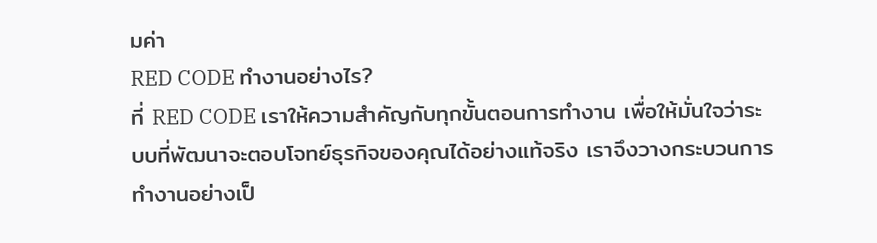มค่า
RED CODE ทำงานอย่างไร?
ที่ RED CODE เราให้ความสำคัญกับทุกขั้นตอนการทำงาน เพื่อให้มั่นใจว่าระบบที่พัฒนาจะตอบโจทย์ธุรกิจของคุณได้อย่างแท้จริง เราจึงวางกระบวนการทำงานอย่างเป็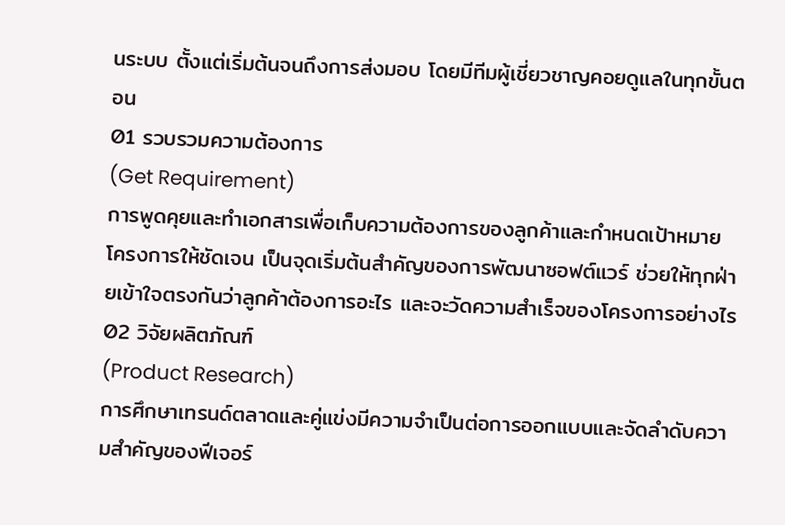นระบบ ตั้งแต่เริ่มต้นจนถึงการส่งมอบ โดยมีทีมผู้เชี่ยวชาญคอยดูแลในทุกขั้นตอน
01 รวบรวมความต้องการ
(Get Requirement)
การพูดคุยและทำเอกสารเพื่อเก็บความต้องการของลูกค้าและกำหนดเป้าหมายโครงการให้ชัดเจน เป็นจุดเริ่มต้นสำคัญของการพัฒนาซอฟต์แวร์ ช่วยให้ทุกฝ่ายเข้าใจตรงกันว่าลูกค้าต้องการอะไร และจะวัดความสำเร็จของโครงการอย่างไร
02 วิจัยผลิตภัณฑ์
(Product Research)
การศึกษาเทรนด์ตลาดและคู่แข่งมีความจำเป็นต่อการออกแบบและจัดลำดับความสำคัญของฟีเจอร์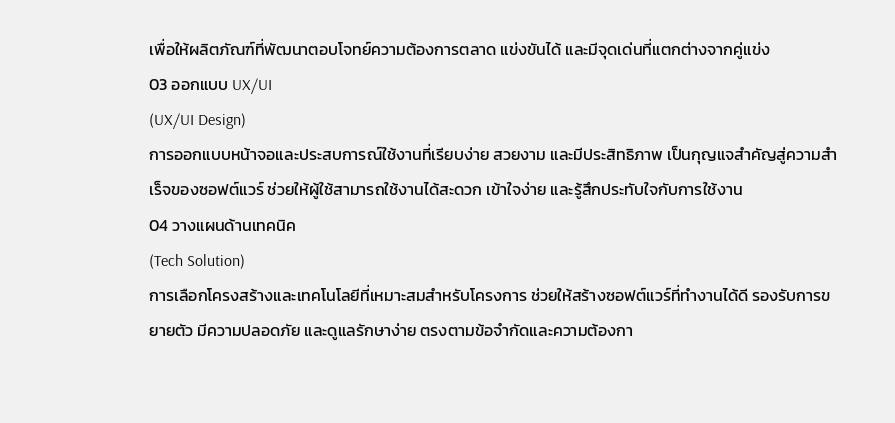เพื่อให้ผลิตภัณฑ์ที่พัฒนาตอบโจทย์ความต้องการตลาด แข่งขันได้ และมีจุดเด่นที่แตกต่างจากคู่แข่ง
03 ออกแบบ UX/UI
(UX/UI Design)
การออกแบบหน้าจอและประสบการณ์ใช้งานที่เรียบง่าย สวยงาม และมีประสิทธิภาพ เป็นกุญแจสำคัญสู่ความสำเร็จของซอฟต์แวร์ ช่วยให้ผู้ใช้สามารถใช้งานได้สะดวก เข้าใจง่าย และรู้สึกประทับใจกับการใช้งาน
04 วางแผนด้านเทคนิค
(Tech Solution)
การเลือกโครงสร้างและเทคโนโลยีที่เหมาะสมสำหรับโครงการ ช่วยให้สร้างซอฟต์แวร์ที่ทำงานได้ดี รองรับการขยายตัว มีความปลอดภัย และดูแลรักษาง่าย ตรงตามข้อจำกัดและความต้องกา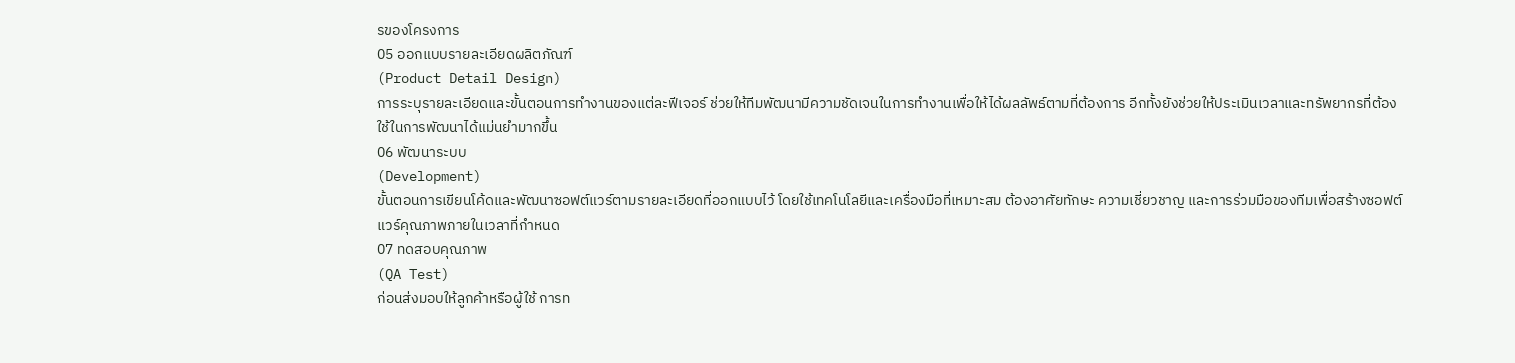รของโครงการ
05 ออกแบบรายละเอียดผลิตภัณฑ์
(Product Detail Design)
การระบุรายละเอียดและขั้นตอนการทำงานของแต่ละฟีเจอร์ ช่วยให้ทีมพัฒนามีความชัดเจนในการทำงานเพื่อให้ได้ผลลัพธ์ตามที่ต้องการ อีกทั้งยังช่วยให้ประเมินเวลาและทรัพยากรที่ต้องใช้ในการพัฒนาได้แม่นยำมากขึ้น
06 พัฒนาระบบ
(Development)
ขั้นตอนการเขียนโค้ดและพัฒนาซอฟต์แวร์ตามรายละเอียดที่ออกแบบไว้ โดยใช้เทคโนโลยีและเครื่องมือที่เหมาะสม ต้องอาศัยทักษะ ความเชี่ยวชาญ และการร่วมมือของทีมเพื่อสร้างซอฟต์แวร์คุณภาพภายในเวลาที่กำหนด
07 ทดสอบคุณภาพ
(QA Test)
ก่อนส่งมอบให้ลูกค้าหรือผู้ใช้ การท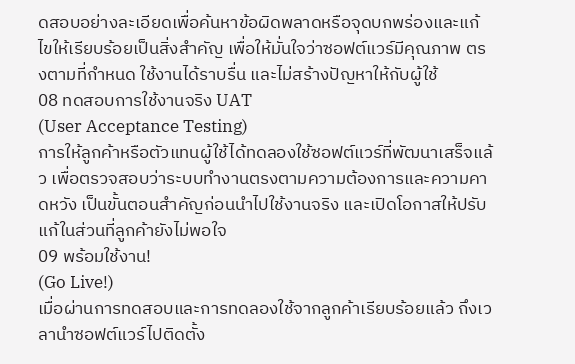ดสอบอย่างละเอียดเพื่อค้นหาข้อผิดพลาดหรือจุดบกพร่องและแก้ไขให้เรียบร้อยเป็นสิ่งสำคัญ เพื่อให้มั่นใจว่าซอฟต์แวร์มีคุณภาพ ตรงตามที่กำหนด ใช้งานได้ราบรื่น และไม่สร้างปัญหาให้กับผู้ใช้
08 ทดสอบการใช้งานจริง UAT
(User Acceptance Testing)
การให้ลูกค้าหรือตัวแทนผู้ใช้ได้ทดลองใช้ซอฟต์แวร์ที่พัฒนาเสร็จแล้ว เพื่อตรวจสอบว่าระบบทำงานตรงตามความต้องการและความคาดหวัง เป็นขั้นตอนสำคัญก่อนนำไปใช้งานจริง และเปิดโอกาสให้ปรับแก้ในส่วนที่ลูกค้ายังไม่พอใจ
09 พร้อมใช้งาน!
(Go Live!)
เมื่อผ่านการทดสอบและการทดลองใช้จากลูกค้าเรียบร้อยแล้ว ถึงเวลานำซอฟต์แวร์ไปติดตั้ง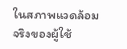ในสภาพแวดล้อมจริงของผู้ใช้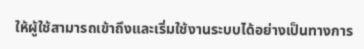ให้ผู้ใช้สามารถเข้าถึงและเริ่มใช้งานระบบได้อย่างเป็นทางการ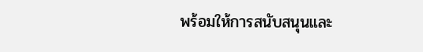พร้อมให้การสนับสนุนและ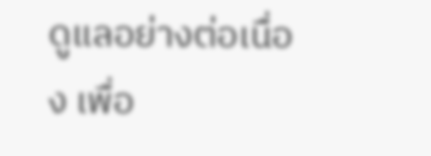ดูแลอย่างต่อเนื่อง เพื่อ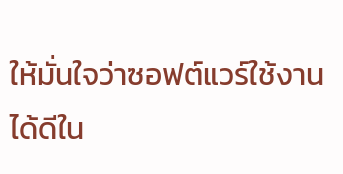ให้มั่นใจว่าซอฟต์แวร์ใช้งานได้ดีใน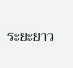ระยะยาว